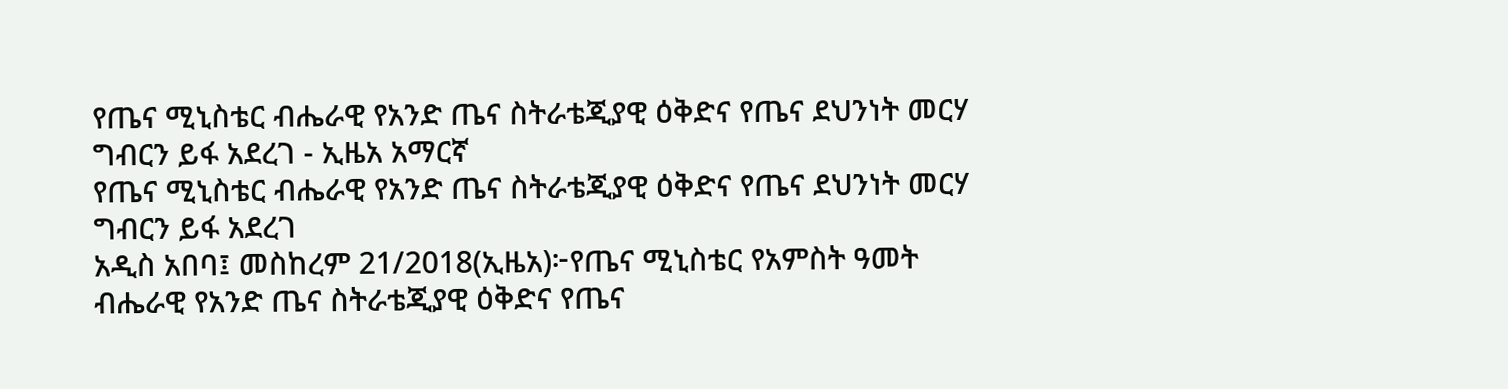የጤና ሚኒስቴር ብሔራዊ የአንድ ጤና ስትራቴጂያዊ ዕቅድና የጤና ደህንነት መርሃ ግብርን ይፋ አደረገ - ኢዜአ አማርኛ
የጤና ሚኒስቴር ብሔራዊ የአንድ ጤና ስትራቴጂያዊ ዕቅድና የጤና ደህንነት መርሃ ግብርን ይፋ አደረገ
አዲስ አበባ፤ መስከረም 21/2018(ኢዜአ)፦የጤና ሚኒስቴር የአምስት ዓመት ብሔራዊ የአንድ ጤና ስትራቴጂያዊ ዕቅድና የጤና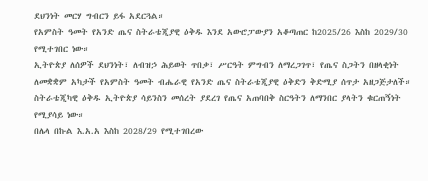ደህንነት መርሃ ግብርን ይፋ አደርጓል።
የአምስት ዓመት የአንድ ጤና ስትራቴጂያዊ ዕቅዱ እንደ አውሮፓውያን አቆጣጠር ከ2025/26 እስከ 2029/30 የሚተገበር ነው።
ኢትዮጵያ ለሰዎች ደህንነት፣ ለብዝኃ ሕይወት ጥበቃ፣ ሥርዓት ምግብን ለማረጋገጥ፣ የጤና ስጋትን በዘላቂነት ለመቋቋም አካታች የአምስት ዓመት ብሔራዊ የአንድ ጤና ስትራቴጂያዊ ዕቅድን ቅድሚያ ሰጥታ አዘጋጅታለች።
ስትራቴጂካዊ ዕቅዱ ኢትዮጵያ ሳይንስን መሰረት ያደረገ የጤና አጠባበቅ ስርዓትን ለማንበር ያላትን ቁርጠኝነት የሚያሳይ ነው።
በሌላ በኩል እ.አ.አ እስከ 2028/29 የሚተገበረው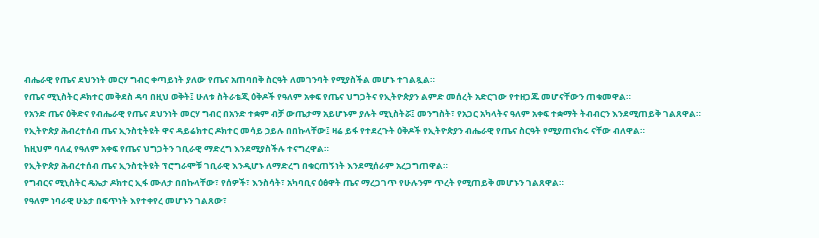ብሔራዊ የጤና ደህንነት መርሃ ግብር ቀጣይነት ያለው የጤና አጠባበቅ ስርዓት ለመገንባት የሚያስችል መሆኑ ተገልጿል።
የጤና ሚኒስትር ዶክተር መቅደስ ዳባ በዚህ ወቅት፤ ሁለቱ ስትራቴጂ ዕቅዶች የዓለም አቀፍ የጤና ህግጋትና የኢትዮጵያን ልምድ መሰረት አድርገው የተዘጋጁ መሆናቸውን ጠቁመዋል።
የአንድ ጤና ዕቅድና የብሔራዊ የጤና ደህንነት መርሃ ግብር በአንድ ተቋም ብቻ ውጤታማ አይሆኑም ያሉት ሚኒስትሯ፤ መንግስት፣ የአጋር አካላትና ዓለም አቀፍ ተቋማት ትብብርን እንደሚጠይቅ ገልጸዋል።
የኢትዮጵያ ሕብረተሰብ ጤና ኢንስቲትዩት ዋና ዳይሬክተር ዶክተር መሳይ ኃይሉ በበኩላቸው፤ ዛሬ ይፋ የተደረጉት ዕቅዶች የኢትዮጵያን ብሔራዊ የጤና ስርዓት የሚያጠናክሩ ናቸው ብለዋል።
ከዚህም ባለፈ የዓለም አቀፍ የጤና ህግጋትን ገቢራዊ ማድረግ እንደሚያስችሉ ተናግረዋል።
የኢትዮጵያ ሕብረተሰብ ጤና ኢንስቲትዩት ፕሮግራሞቹ ገቢራዊ እንዲሆኑ ለማድረግ በቁርጠኝነት እንደሚሰራም አረጋግጠዋል።
የግብርና ሚኒስትር ዴኤታ ዶክተር ኢፋ ሙለታ በበኩላቸው፣ የሰዎች፣ እንስሳት፣ አካባቢና ዕፅዋት ጤና ማረጋገጥ የሁሉንም ጥረት የሚጠይቅ መሆኑን ገልጸዋል።
የዓለም ነባራዊ ሁኔታ በፍጥነት እየተቀየረ መሆኑን ገልጸው፣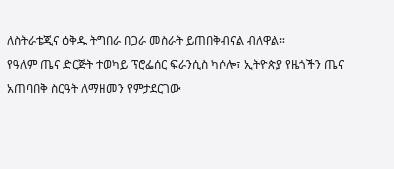ለስትራቴጂና ዕቅዱ ትግበራ በጋራ መስራት ይጠበቅብናል ብለዋል።
የዓለም ጤና ድርጅት ተወካይ ፕሮፌሰር ፍራንሲስ ካሶሎ፣ ኢትዮጵያ የዜጎችን ጤና አጠባበቅ ስርዓት ለማዘመን የምታደርገው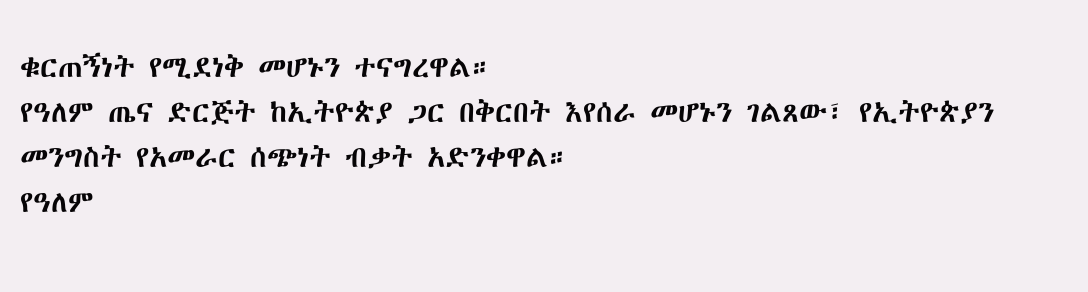ቁርጠኝነት የሚደነቅ መሆኑን ተናግረዋል።
የዓለም ጤና ድርጅት ከኢትዮጵያ ጋር በቅርበት እየሰራ መሆኑን ገልጸው፣ የኢትዮጵያን መንግስት የአመራር ሰጭነት ብቃት አድንቀዋል።
የዓለም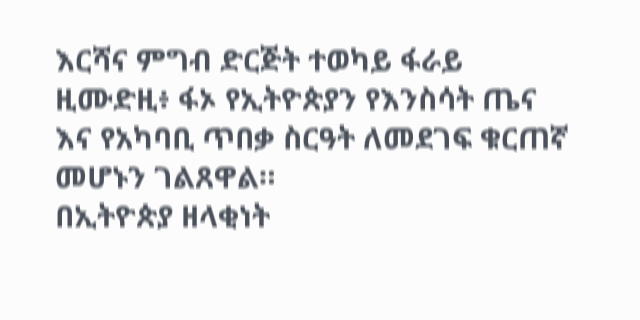እርሻና ምግብ ድርጅት ተወካይ ፋራይ ዚሙድዚ፥ ፋኦ የኢትዮጵያን የእንስሳት ጤና እና የአካባቢ ጥበቃ ስርዓት ለመደገፍ ቁርጠኛ መሆኑን ገልጸዋል።
በኢትዮጵያ ዘላቂነት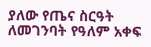ያለው የጤና ስርዓት ለመገንባት የዓለም አቀፍ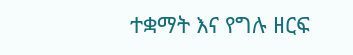ተቋማት እና የግሉ ዘርፍ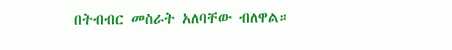በትብብር መስራት አለባቸው ብለዋል።